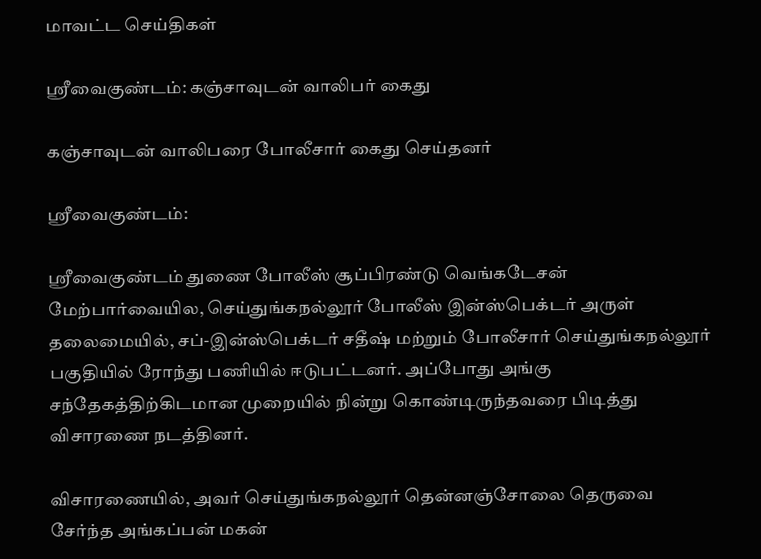மாவட்ட செய்திகள்

ஸ்ரீவைகுண்டம்: கஞ்சாவுடன் வாலிபர் கைது

கஞ்சாவுடன் வாலிபரை போலீசார் கைது செய்தனர்

ஸ்ரீவைகுண்டம்:

ஸ்ரீவைகுண்டம் துணை போலீஸ் சூப்பிரண்டு வெங்கடேசன் மேற்பார்வையில, செய்துங்கநல்லூர் போலீஸ் இன்ஸ்பெக்டர் அருள் தலைமையில், சப்-இன்ஸ்பெக்டர் சதீஷ் மற்றும் போலீசார் செய்துங்கநல்லூர் பகுதியில் ரோந்து பணியில் ஈடுபட்டனர். அப்போது அங்கு சந்தேகத்திற்கிடமான முறையில் நின்று கொண்டிருந்தவரை பிடித்து விசாரணை நடத்தினர்.

விசாரணையில், அவர் செய்துங்கநல்லூர் தென்னஞ்சோலை தெருவை சேர்ந்த அங்கப்பன் மகன்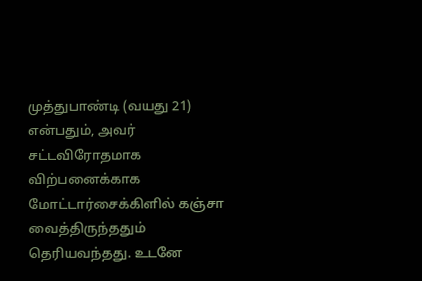முத்துபாண்டி (வயது 21) என்பதும், அவர் சட்டவிரோதமாக விற்பனைக்காக மோட்டார்சைக்கிளில் கஞ்சா வைத்திருந்ததும் தெரியவந்தது. உடனே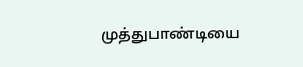முத்துபாண்டியை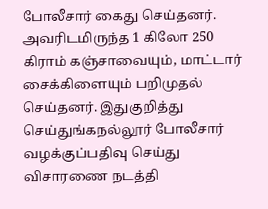போலீசார் கைது செய்தனர். அவரிடமிருந்த 1 கிலோ 250 கிராம் கஞ்சாவையும், மாட்டார் சைக்கிளையும் பறிமுதல் செய்தனர். இதுகுறித்து செய்துங்கநல்லூர் போலீசார் வழக்குப்பதிவு செய்து விசாரணை நடத்தி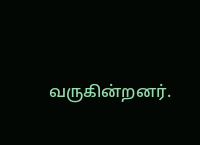வருகின்றனர்.